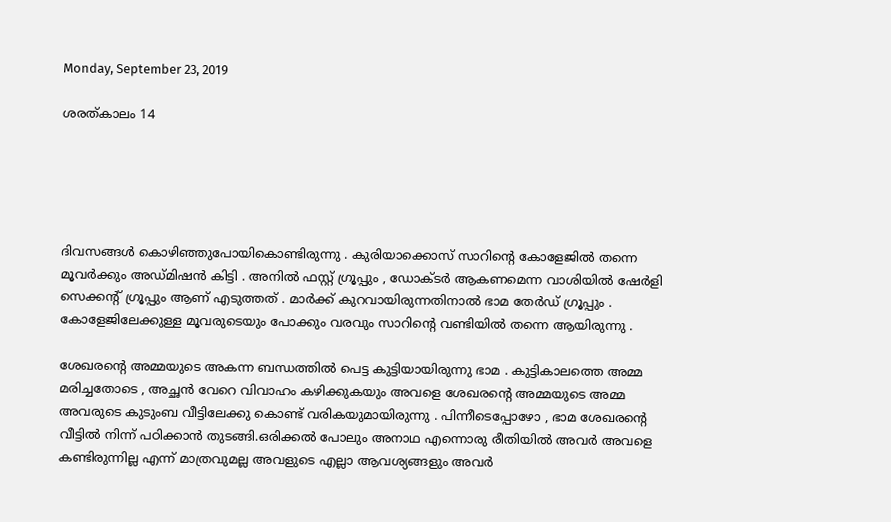Monday, September 23, 2019

ശരത്കാലം 14





ദിവസങ്ങൾ കൊഴിഞ്ഞുപോയികൊണ്ടിരുന്നു . കുരിയാക്കൊസ് സാറിന്റെ കോളേജിൽ തന്നെ മൂവർക്കും അഡ്മിഷൻ കിട്ടി . അനിൽ ഫസ്റ്റ് ഗ്രൂപ്പും , ഡോക്ടർ ആകണമെന്ന വാശിയിൽ ഷേർളി സെക്കന്റ് ഗ്രൂപ്പും ആണ് എടുത്തത് . മാർക്ക് കുറവായിരുന്നതിനാൽ ഭാമ തേർഡ് ഗ്രൂപ്പും . കോളേജിലേക്കുള്ള മൂവരുടെയും പോക്കും വരവും സാറിന്റെ വണ്ടിയിൽ തന്നെ ആയിരുന്നു .

ശേഖരന്റെ അമ്മയുടെ അകന്ന ബന്ധത്തിൽ പെട്ട കുട്ടിയായിരുന്നു ഭാമ . കുട്ടികാലത്തെ അമ്മ മരിച്ചതോടെ , അച്ഛൻ വേറെ വിവാഹം കഴിക്കുകയും അവളെ ശേഖരന്റെ അമ്മയുടെ അമ്മ അവരുടെ കുടുംബ വീട്ടിലേക്കു കൊണ്ട് വരികയുമായിരുന്നു . പിന്നീടെപ്പോഴോ , ഭാമ ശേഖരന്റെ വീട്ടിൽ നിന്ന് പഠിക്കാൻ തുടങ്ങി.ഒരിക്കൽ പോലും അനാഥ എന്നൊരു രീതിയിൽ അവർ അവളെ കണ്ടിരുന്നില്ല എന്ന് മാത്രവുമല്ല അവളുടെ എല്ലാ ആവശ്യങ്ങളും അവർ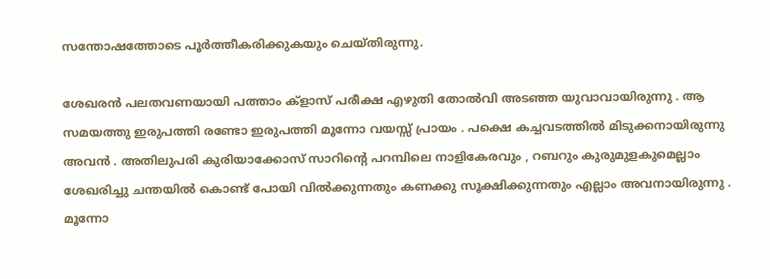സന്തോഷത്തോടെ പൂർത്തീകരിക്കുകയും ചെയ്തിരുന്നു.

ശേഖരൻ പലതവണയായി പത്താം ക്‌ളാസ് പരീക്ഷ എഴുതി തോൽവി അടഞ്ഞ യുവാവായിരുന്നു . ആ സമയത്തു ഇരുപത്തി രണ്ടോ ഇരുപത്തി മൂന്നോ വയസ്സ് പ്രായം . പക്ഷെ കച്ചവടത്തിൽ മിടുക്കനായിരുന്നു അവൻ . അതിലുപരി കുരിയാക്കോസ് സാറിന്റെ പറമ്പിലെ നാളികേരവും , റബറും കുരുമുളകുമെല്ലാം ശേഖരിച്ചു ചന്തയിൽ കൊണ്ട് പോയി വിൽക്കുന്നതും കണക്കു സൂക്ഷിക്കുന്നതും എല്ലാം അവനായിരുന്നു . മൂന്നോ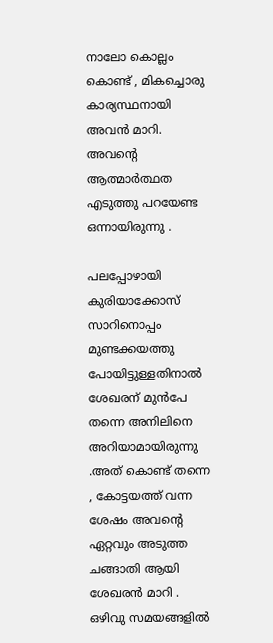നാലോ കൊല്ലം കൊണ്ട് , മികച്ചൊരു കാര്യസ്ഥനായി അവൻ മാറി. അവന്റെ ആത്മാർത്ഥത എടുത്തു പറയേണ്ട ഒന്നായിരുന്നു .

പലപ്പോഴായി കുരിയാക്കോസ് സാറിനൊപ്പം മുണ്ടക്കയത്തു പോയിട്ടുള്ളതിനാൽ ശേഖരന് മുൻപേ തന്നെ അനിലിനെ അറിയാമായിരുന്നു .അത് കൊണ്ട് തന്നെ , കോട്ടയത്ത് വന്ന ശേഷം അവന്റെ ഏറ്റവും അടുത്ത ചങ്ങാതി ആയി ശേഖരൻ മാറി . ഒഴിവു സമയങ്ങളിൽ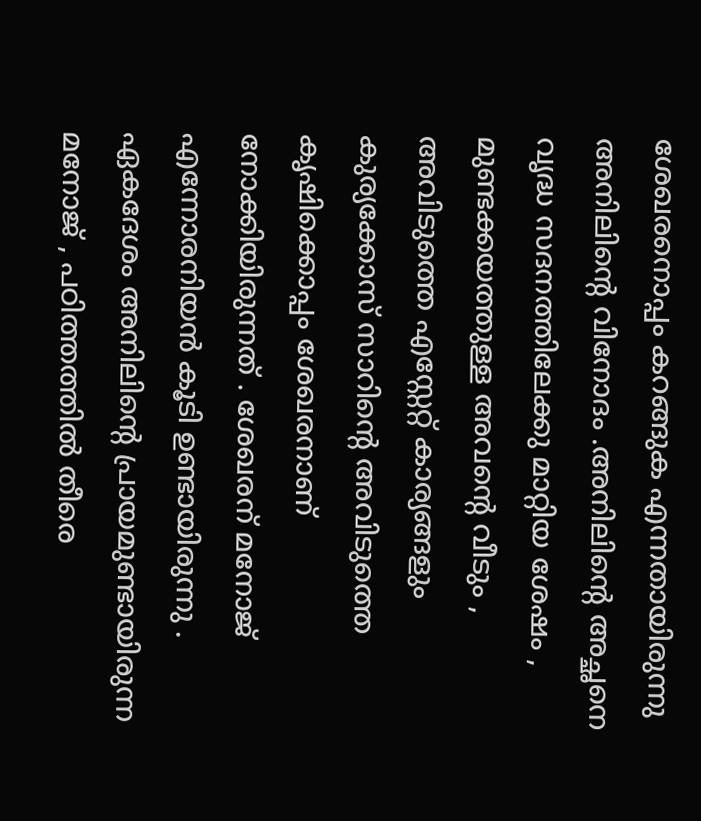ശേഖരനൊപ്പം കറങ്ങുക എന്നതായിരുന്നു അനിലിന്റെ വിനോദം .അനിലിന്റെ അച്ഛനെ വൃദ്ധ സദനത്തിലേക്കു മാറ്റിയ ശേഷം , മുണ്ടക്കയത്തുള്ള അവന്റെ വീടും , അവിടുത്തെ എസ്റ്റേറ്റ് കാര്യങ്ങളും കുര്യക്കോസ് സാറിന്റെ അവിടുത്തെ കൃഷിക്കൊപ്പം ശേഖരനാണ് നോക്കിയിരുന്നത് . ശേഖരന് മനോജ് എന്നോരനിയൻ കൂടി ഉണ്ടായിരുന്നു . ഏകദേശം അനിലിന്റെ പ്രായമുണ്ടായിരുന്ന മനോജ് , പഠിത്തത്തിൽ തീരെ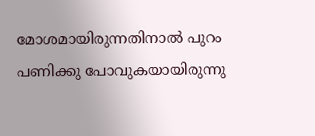മോശമായിരുന്നതിനാൽ പുറം പണിക്കു പോവുകയായിരുന്നു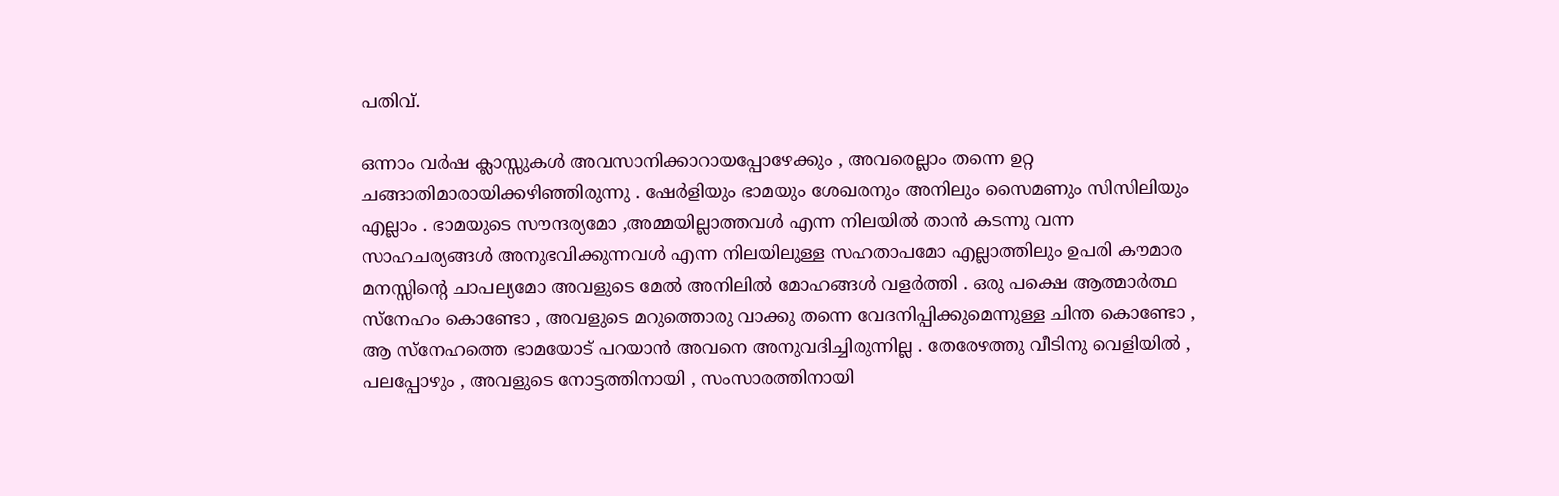പതിവ്.

ഒന്നാം വർഷ ക്ലാസ്സുകൾ അവസാനിക്കാറായപ്പോഴേക്കും , അവരെല്ലാം തന്നെ ഉറ്റ ചങ്ങാതിമാരായിക്കഴിഞ്ഞിരുന്നു . ഷേർളിയും ഭാമയും ശേഖരനും അനിലും സൈമണും സിസിലിയും എല്ലാം . ഭാമയുടെ സൗന്ദര്യമോ ,അമ്മയില്ലാത്തവൾ എന്ന നിലയിൽ താൻ കടന്നു വന്ന സാഹചര്യങ്ങൾ അനുഭവിക്കുന്നവൾ എന്ന നിലയിലുള്ള സഹതാപമോ എല്ലാത്തിലും ഉപരി കൗമാര മനസ്സിന്റെ ചാപല്യമോ അവളുടെ മേൽ അനിലിൽ മോഹങ്ങൾ വളർത്തി . ഒരു പക്ഷെ ആത്മാർത്ഥ സ്നേഹം കൊണ്ടോ , അവളുടെ മറുത്തൊരു വാക്കു തന്നെ വേദനിപ്പിക്കുമെന്നുള്ള ചിന്ത കൊണ്ടോ , ആ സ്നേഹത്തെ ഭാമയോട് പറയാൻ അവനെ അനുവദിച്ചിരുന്നില്ല . തേരേഴത്തു വീടിനു വെളിയിൽ , പലപ്പോഴും , അവളുടെ നോട്ടത്തിനായി , സംസാരത്തിനായി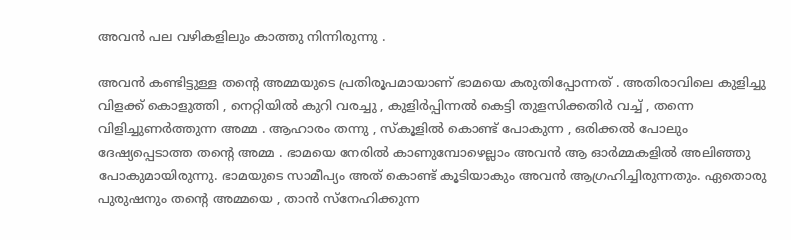അവൻ പല വഴികളിലും കാത്തു നിന്നിരുന്നു .

അവൻ കണ്ടിട്ടുള്ള തന്റെ അമ്മയുടെ പ്രതിരൂപമായാണ് ഭാമയെ കരുതിപ്പോന്നത് . അതിരാവിലെ കുളിച്ചു വിളക്ക് കൊളുത്തി , നെറ്റിയിൽ കുറി വരച്ചു , കുളിർപ്പിന്നൽ കെട്ടി തുളസിക്കതിർ വച്ച് , തന്നെ വിളിച്ചുണർത്തുന്ന അമ്മ . ആഹാരം തന്നു , സ്കൂളിൽ കൊണ്ട് പോകുന്ന , ഒരിക്കൽ പോലും ദേഷ്യപ്പെടാത്ത തന്റെ അമ്മ . ഭാമയെ നേരിൽ കാണുമ്പോഴെല്ലാം അവൻ ആ ഓർമ്മകളിൽ അലിഞ്ഞു പോകുമായിരുന്നു. ഭാമയുടെ സാമീപ്യം അത് കൊണ്ട് കൂടിയാകും അവൻ ആഗ്രഹിച്ചിരുന്നതും. ഏതൊരു പുരുഷനും തന്റെ അമ്മയെ , താൻ സ്നേഹിക്കുന്ന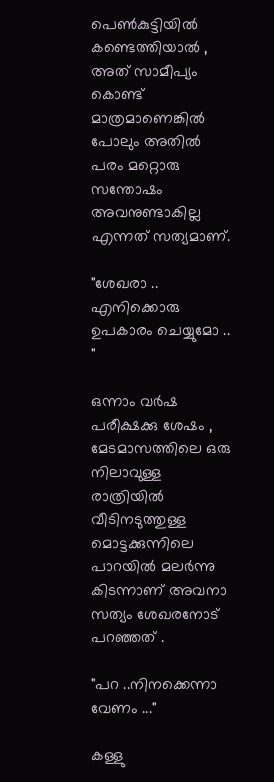പെൺകുട്ടിയിൽ കണ്ടെത്തിയാൽ , അത് സാമീപ്യം കൊണ്ട് മാത്രമാണെങ്കിൽ പോലും അതിൽ പരം മറ്റൊരു സന്തോഷം അവനുണ്ടാകില്ല എന്നത് സത്യമാണ്‌.

"ശേഖരാ .. എനിക്കൊരു ഉപകാരം ചെയ്യുമോ .. "

ഒന്നാം വർഷ പരീക്ഷക്കു ശേഷം , മേടമാസത്തിലെ ഒരു നിലാവുള്ള രാത്രിയിൽ വീടിനടുത്തുള്ള മൊട്ടക്കുന്നിലെ പാറയിൽ മലർന്നു കിടന്നാണ് അവനാ സത്യം ശേഖരനോട് പറഞ്ഞത് .

"പറ ..നിനക്കെന്നാ വേണം ..."

കള്ളു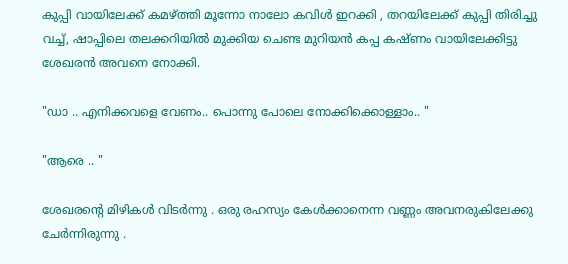കുപ്പി വായിലേക്ക് കമഴ്ത്തി മൂന്നോ നാലോ കവിൾ ഇറക്കി , തറയിലേക്ക് കുപ്പി തിരിച്ചു വച്ച്, ഷാപ്പിലെ തലക്കറിയിൽ മുക്കിയ ചെണ്ട മുറിയൻ കപ്പ കഷ്ണം വായിലേക്കിട്ടു ശേഖരൻ അവനെ നോക്കി.

"ഡാ .. എനിക്കവളെ വേണം.. പൊന്നു പോലെ നോക്കിക്കൊള്ളാം.. "

"ആരെ .. "

ശേഖരന്റെ മിഴികൾ വിടർന്നു . ഒരു രഹസ്യം കേൾക്കാനെന്ന വണ്ണം അവനരുകിലേക്കു ചേർന്നിരുന്നു .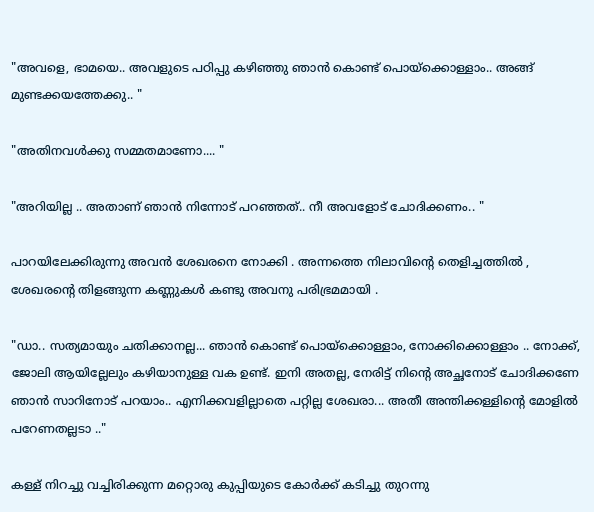"അവളെ, ഭാമയെ.. അവളുടെ പഠിപ്പു കഴിഞ്ഞു ഞാൻ കൊണ്ട് പൊയ്ക്കൊള്ളാം.. അങ്ങ് മുണ്ടക്കയത്തേക്കു.. "

"അതിനവൾക്കു സമ്മതമാണോ.... "

"അറിയില്ല .. അതാണ് ഞാൻ നിന്നോട് പറഞ്ഞത്.. നീ അവളോട് ചോദിക്കണം.. "

പാറയിലേക്കിരുന്നു അവൻ ശേഖരനെ നോക്കി . അന്നത്തെ നിലാവിന്റെ തെളിച്ചത്തിൽ , ശേഖരന്റെ തിളങ്ങുന്ന കണ്ണുകൾ കണ്ടു അവനു പരിഭ്രമമായി .

"ഡാ.. സത്യമായും ചതിക്കാനല്ല... ഞാൻ കൊണ്ട് പൊയ്ക്കൊള്ളാം, നോക്കിക്കൊള്ളാം .. നോക്ക്, ജോലി ആയില്ലേലും കഴിയാനുള്ള വക ഉണ്ട്. ഇനി അതല്ല, നേരിട്ട് നിന്റെ അച്ഛനോട് ചോദിക്കണേ ഞാൻ സാറിനോട് പറയാം.. എനിക്കവളില്ലാതെ പറ്റില്ല ശേഖരാ... അതീ അന്തിക്കള്ളിന്റെ മോളിൽ പറേണതല്ലടാ .."

കള്ള് നിറച്ചു വച്ചിരിക്കുന്ന മറ്റൊരു കുപ്പിയുടെ കോർക്ക് കടിച്ചു തുറന്നു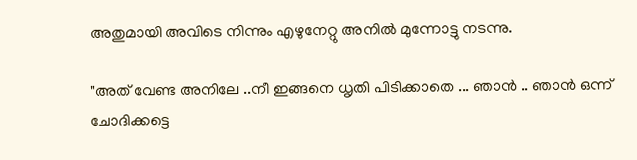അതുമായി അവിടെ നിന്നും എഴുനേറ്റു അനിൽ മുന്നോട്ടു നടന്നു.

"അത് വേണ്ട അനിലേ ..നീ ഇങ്ങനെ ധൃതി പിടിക്കാതെ ... ഞാൻ .. ഞാൻ ഒന്ന് ചോദിക്കട്ടെ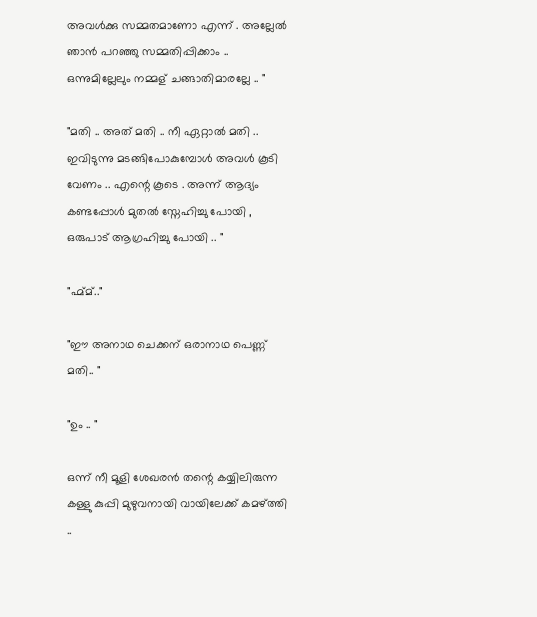അവൾക്കു സമ്മതമാണോ എന്ന് . അല്ലേൽ ഞാൻ പറഞ്ഞു സമ്മതിപ്പിക്കാം .. ഒന്നുമില്ലേലും നമ്മള് ചങ്ങാതിമാരല്ലേ .. "

"മതി .. അത് മതി .. നീ ഏറ്റാൽ മതി .. ഇവിടുന്നു മടങ്ങിപോകുമ്പോൾ അവൾ കൂടി വേണം .. എന്റെ കൂടെ . അന്ന് ആദ്യം കണ്ടപ്പോൾ മുതൽ സ്നേഹിച്ചു പോയി , ഒരുപാട് ആഗ്രഹിച്ചു പോയി .. "

"ഹ്മ്മ്.."

"ഈ അനാഥ ചെക്കന് ഒരാനാഥ പെണ്ണ് മതി.. "

"ഉം .. "

ഒന്ന് നീ മൂളി ശേഖരൻ തന്റെ കയ്യിലിരുന്ന കള്ളു കുപ്പി മുഴുവനായി വായിലേക്ക് കമഴ്ത്തി ..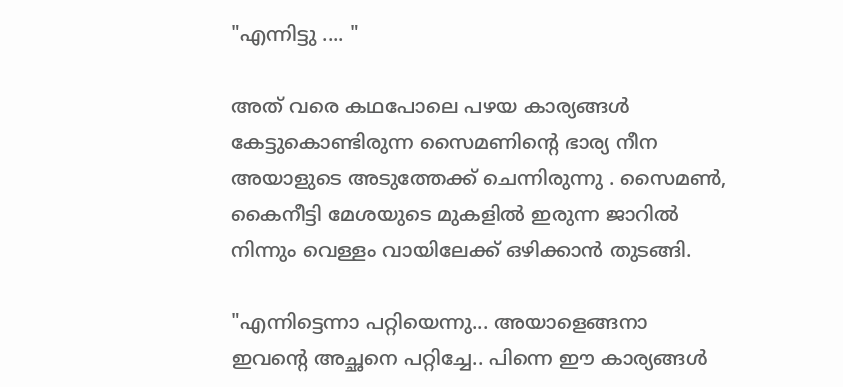"എന്നിട്ടു .... "

അത് വരെ കഥപോലെ പഴയ കാര്യങ്ങൾ കേട്ടുകൊണ്ടിരുന്ന സൈമണിന്റെ ഭാര്യ നീന അയാളുടെ അടുത്തേക്ക് ചെന്നിരുന്നു . സൈമൺ, കൈനീട്ടി മേശയുടെ മുകളിൽ ഇരുന്ന ജാറിൽ നിന്നും വെള്ളം വായിലേക്ക് ഒഴിക്കാൻ തുടങ്ങി.

"എന്നിട്ടെന്നാ പറ്റിയെന്നു... അയാളെങ്ങനാ ഇവന്റെ അച്ഛനെ പറ്റിച്ചേ.. പിന്നെ ഈ കാര്യങ്ങൾ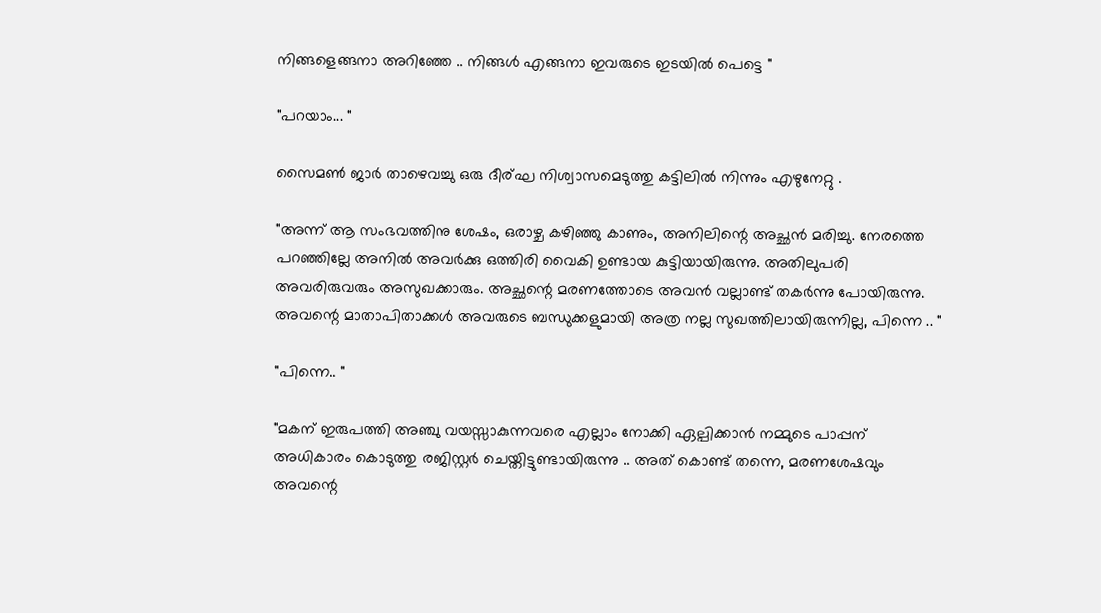നിങ്ങളെങ്ങനാ അറിഞ്ഞേ .. നിങ്ങൾ എങ്ങനാ ഇവരുടെ ഇടയിൽ പെട്ടെ "

"പറയാം... "

സൈമൺ ജാർ താഴെവച്ചു ഒരു ദീര്ഘ നിശ്വാസമെടുത്തു കട്ടിലിൽ നിന്നും എഴുനേറ്റു .

"അന്ന് ആ സംഭവത്തിനു ശേഷം, ഒരാഴ്ച കഴിഞ്ഞു കാണും, അനിലിന്റെ അച്ഛൻ മരിച്ചു. നേരത്തെ പറഞ്ഞില്ലേ അനിൽ അവർക്കു ഒത്തിരി വൈകി ഉണ്ടായ കുട്ടിയായിരുന്നു. അതിലുപരി അവരിരുവരും അസുഖക്കാരും. അച്ഛന്റെ മരണത്തോടെ അവൻ വല്ലാണ്ട് തകർന്നു പോയിരുന്നു. അവന്റെ മാതാപിതാക്കൾ അവരുടെ ബന്ധുക്കളുമായി അത്ര നല്ല സുഖത്തിലായിരുന്നില്ല, പിന്നെ .. "

"പിന്നെ.. "

"മകന് ഇരുപത്തി അഞ്ചു വയസ്സാകുന്നവരെ എല്ലാം നോക്കി ഏല്പിക്കാൻ നമ്മുടെ പാപ്പന് അധികാരം കൊടുത്തു രജിസ്റ്റർ ചെയ്തിട്ടുണ്ടായിരുന്നു .. അത് കൊണ്ട് തന്നെ, മരണശേഷവും അവന്റെ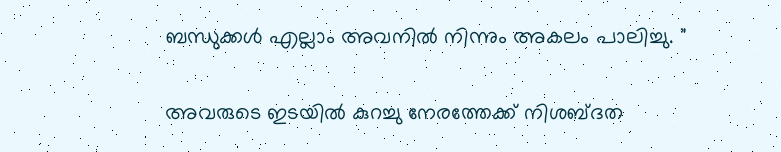ബന്ധുക്കൾ എല്ലാം അവനിൽ നിന്നും അകലം പാലിച്ചു. "

അവരുടെ ഇടയിൽ കുറച്ചു നേരത്തേക്ക് നിശബ്ദത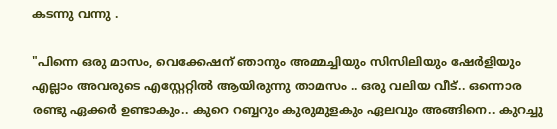കടന്നു വന്നു .

"പിന്നെ ഒരു മാസം, വെക്കേഷന് ഞാനും അമ്മച്ചിയും സിസിലിയും ഷേർളിയും എല്ലാം അവരുടെ എസ്റ്റേറ്റിൽ ആയിരുന്നു താമസം .. ഒരു വലിയ വീട്.. ഒന്നൊര രണ്ടു ഏക്കർ ഉണ്ടാകും.. കുറെ റബ്ബറും കുരുമുളകും ഏലവും അങ്ങിനെ.. കുറച്ചു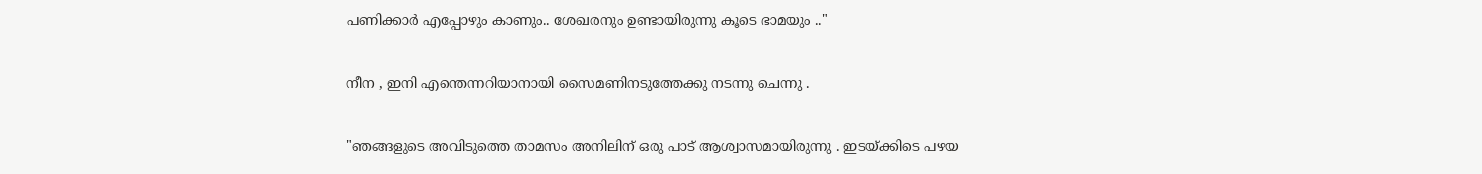പണിക്കാർ എപ്പോഴും കാണും.. ശേഖരനും ഉണ്ടായിരുന്നു കൂടെ ഭാമയും .."

നീന , ഇനി എന്തെന്നറിയാനായി സൈമണിനടുത്തേക്കു നടന്നു ചെന്നു .

"ഞങ്ങളുടെ അവിടുത്തെ താമസം അനിലിന് ഒരു പാട് ആശ്വാസമായിരുന്നു . ഇടയ്ക്കിടെ പഴയ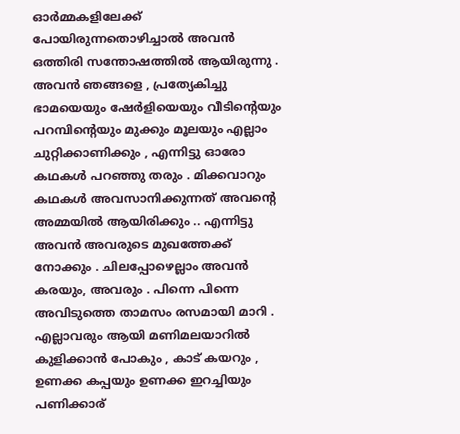ഓർമ്മകളിലേക്ക് പോയിരുന്നതൊഴിച്ചാൽ അവൻ ഒത്തിരി സന്തോഷത്തിൽ ആയിരുന്നു . അവൻ ഞങ്ങളെ , പ്രത്യേകിച്ചു ഭാമയെയും ഷേർളിയെയും വീടിന്റെയും പറമ്പിന്റെയും മുക്കും മൂലയും എല്ലാം ചുറ്റിക്കാണിക്കും , എന്നിട്ടു ഓരോ കഥകൾ പറഞ്ഞു തരും . മിക്കവാറും കഥകൾ അവസാനിക്കുന്നത് അവന്റെ അമ്മയിൽ ആയിരിക്കും .. എന്നിട്ടു അവൻ അവരുടെ മുഖത്തേക്ക് നോക്കും . ചിലപ്പോഴെല്ലാം അവൻ കരയും, അവരും . പിന്നെ പിന്നെ അവിടുത്തെ താമസം രസമായി മാറി . എല്ലാവരും ആയി മണിമലയാറിൽ കുളിക്കാൻ പോകും , കാട് കയറും , ഉണക്ക കപ്പയും ഉണക്ക ഇറച്ചിയും പണിക്കാര്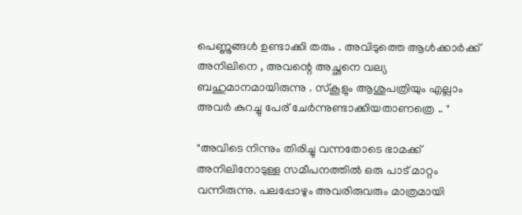പെണ്ണുങ്ങൾ ഉണ്ടാക്കി തരും . അവിടുത്തെ ആൾക്കാർക്ക് അനിലിനെ , അവന്റെ അച്ഛനെ വല്യ ബഹുമാനമായിരുന്നു . സ്കൂളും ആശുപത്രിയും എല്ലാം അവർ കുറച്ചു പേര് ചേർന്നുണ്ടാക്കിയതാണത്രെ .. "

"അവിടെ നിന്നും തിരിച്ചു വന്നതോടെ ഭാമക്ക് അനിലിനോടുള്ള സമീപനത്തിൽ ഒരു പാട് മാറ്റം വന്നിരുന്നു. പലപ്പോഴും അവരിരുവരും മാത്രമായി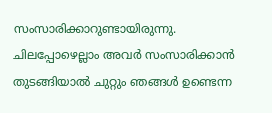സംസാരിക്കാറുണ്ടായിരുന്നു. ചിലപ്പോഴെല്ലാം അവർ സംസാരിക്കാൻ തുടങ്ങിയാൽ ചുറ്റും ഞങ്ങൾ ഉണ്ടെന്ന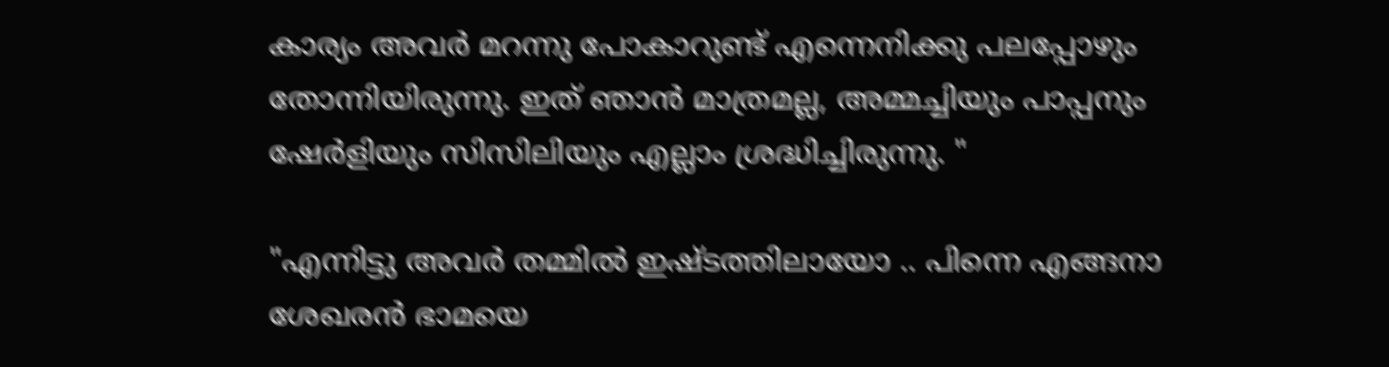കാര്യം അവർ മറന്നു പോകാറുണ്ട് എന്നെനിക്കു പലപ്പോഴും തോന്നിയിരുന്നു. ഇത് ഞാൻ മാത്രമല്ല, അമ്മച്ചിയും പാപ്പനും ഷേർളിയും സിസിലിയും എല്ലാം ശ്രദ്ധിച്ചിരുന്നു. "

"എന്നിട്ടു അവർ തമ്മിൽ ഇഷ്ടത്തിലായോ .. പിന്നെ എങ്ങനാ ശേഖരൻ ഭാമയെ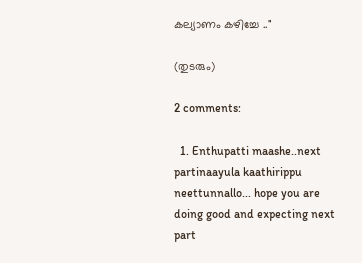കല്യാണം കഴിച്ചേ .."

(തുടരും)

2 comments:

  1. Enthupatti maashe..next partinaayula kaathirippu neettunnallo... hope you are doing good and expecting next part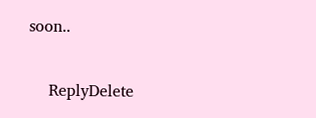soon..

    ReplyDelete